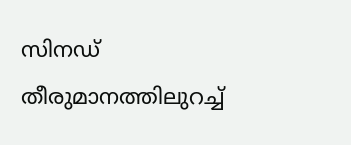സിനഡ് തീരുമാനത്തിലുറച്ച്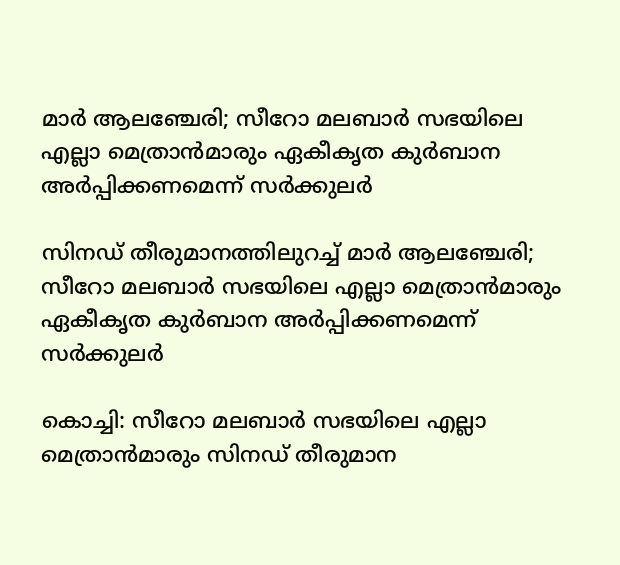മാര്‍ ആലഞ്ചേരി; സീറോ മലബാര്‍ സഭയിലെ എല്ലാ മെത്രാന്‍മാരും ഏകീകൃത കുര്‍ബാന അര്‍പ്പിക്കണമെന്ന് സര്‍ക്കുലര്‍

സിനഡ് തീരുമാനത്തിലുറച്ച് മാര്‍ ആലഞ്ചേരി; സീറോ മലബാര്‍ സഭയിലെ എല്ലാ മെത്രാന്‍മാരും ഏകീകൃത കുര്‍ബാന അര്‍പ്പിക്കണമെന്ന് സര്‍ക്കുലര്‍

കൊച്ചി: സീറോ മലബാര്‍ സഭയിലെ എല്ലാ മെത്രാന്‍മാരും സിനഡ് തീരുമാന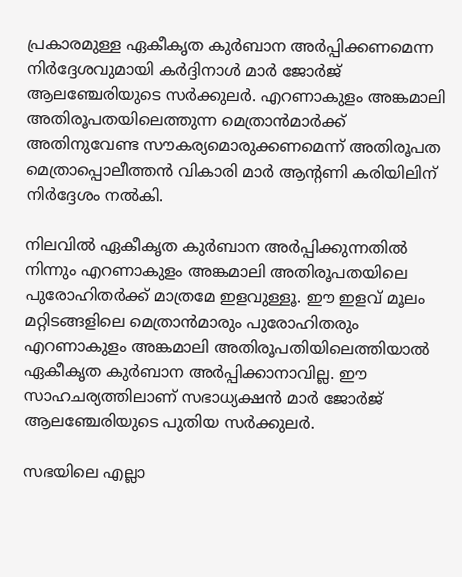പ്രകാരമുള്ള ഏകീകൃത കുര്‍ബാന അര്‍പ്പിക്കണമെന്ന നിര്‍ദ്ദേശവുമായി കര്‍ദ്ദിനാള്‍ മാര്‍ ജോര്‍ജ് ആലഞ്ചേരിയുടെ സര്‍ക്കുലര്‍. എറണാകുളം അങ്കമാലി അതിരൂപതയിലെത്തുന്ന മെത്രാന്‍മാര്‍ക്ക് അതിനുവേണ്ട സൗകര്യമൊരുക്കണമെന്ന് അതിരൂപത മെത്രാപ്പൊലീത്തന്‍ വികാരി മാര്‍ ആന്റണി കരിയിലിന് നിര്‍ദ്ദേശം നല്‍കി.

നിലവില്‍ ഏകീകൃത കുര്‍ബാന അര്‍പ്പിക്കുന്നതില്‍ നിന്നും എറണാകുളം അങ്കമാലി അതിരൂപതയിലെ പുരോഹിതര്‍ക്ക് മാത്രമേ ഇളവുള്ളൂ. ഈ ഇളവ് മൂലം മറ്റിടങ്ങളിലെ മെത്രാന്‍മാരും പുരോഹിതരും എറണാകുളം അങ്കമാലി അതിരൂപതിയിലെത്തിയാല്‍ ഏകീകൃത കുര്‍ബാന അര്‍പ്പിക്കാനാവില്ല. ഈ സാഹചര്യത്തിലാണ് സഭാധ്യക്ഷന്‍ മാര്‍ ജോര്‍ജ് ആലഞ്ചേരിയുടെ പുതിയ സര്‍ക്കുലര്‍.

സഭയിലെ എല്ലാ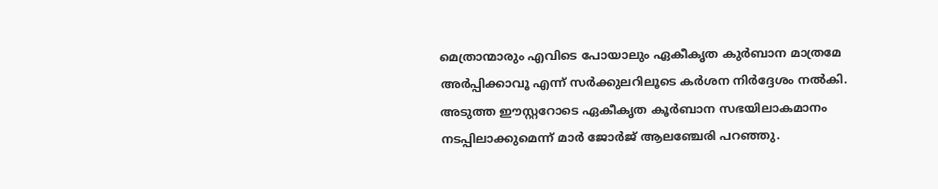മെത്രാന്മാരും എവിടെ പോയാലും ഏകീകൃത കുര്‍ബാന മാത്രമേ അര്‍പ്പിക്കാവൂ എന്ന് സര്‍ക്കുലറിലൂടെ കര്‍ശന നിര്‍ദ്ദേശം നല്‍കി. അടുത്ത ഈസ്റ്ററോടെ ഏകീകൃത കൂര്‍ബാന സഭയിലാകമാനം നടപ്പിലാക്കുമെന്ന് മാര്‍ ജോര്‍ജ് ആലഞ്ചേരി പറഞ്ഞു.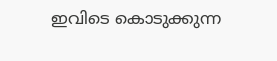ഇവിടെ കൊടുക്കുന്ന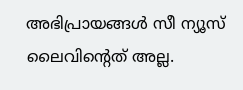അഭിപ്രായങ്ങള്‍ സീ ന്യൂസ് ലൈവിന്റെത് അല്ല.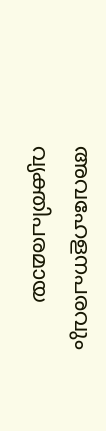അവഹേളനപരവും വ്യക്തിപരമായ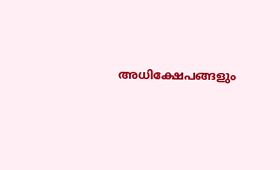അധിക്ഷേപങ്ങളും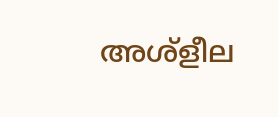അശ്‌ളീല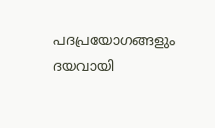പദപ്രയോഗങ്ങളും ദയവായി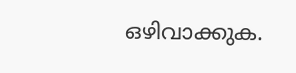ഒഴിവാക്കുക.